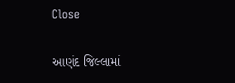Close

આણંદ જિલ્લામાં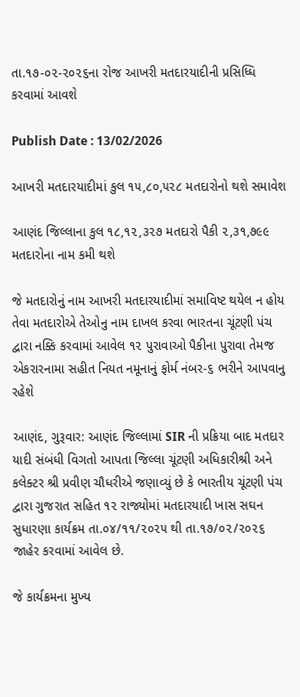તા.૧૭-૦૨-૨૦૨૬ના રોજ આખરી મતદારયાદીની પ્રસિધ્ધિ કરવામાં આવશે

Publish Date : 13/02/2026

આખરી મતદારયાદીમાં કુલ ૧૫,૮૦,૫૨૮ મતદારોનો થશે સમાવેશ

આણંદ જિલ્લાના કુલ ૧૮,૧૨,૩૨૭ મતદારો પૈકી ૨,૩૧,૭૯૯ મતદારોના નામ કમી થશે

જે મતદારોનું નામ આખરી મતદારયાદીમાં સમાવિષ્ટ થયેલ ન હોય તેવા મતદારોએ તેઓનુ નામ દાખલ કરવા ભારતના ચૂંટણી પંચ દ્વારા નક્કિ કરવામાં આવેલ ૧૨ પુરાવાઓ પૈકીના પુરાવા તેમજ એકરારનામા સહીત નિયત નમૂનાનું ફોર્મ નંબર-૬ ભરીને આપવાનુ રહેશે

આણંદ, ગુરૂવાર: આણંદ જિલ્લામાં SIR ની પ્રક્રિયા બાદ મતદાર યાદી સંબંધી વિગતો આપતા જિલ્લા ચૂંટણી અધિકારીશ્રી અને કલેક્ટર શ્રી પ્રવીણ ચૌધરીએ જણાવ્યું છે કે ભારતીય ચૂંટણી પંચ દ્વારા ગુજરાત સહિત ૧૨ રાજ્યોમાં મતદારયાદી ખાસ સઘન સુધારણા કાર્યક્રમ તા.૦૪/૧૧/૨૦૨૫ થી તા.૧૭/૦૨/૨૦૨૬ જાહેર કરવામાં આવેલ છે.

જે કાર્યક્રમના મુખ્ય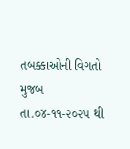તબક્કાઓની વિગતો મુજબ તા.૦૪-૧૧-૨૦૨૫ થી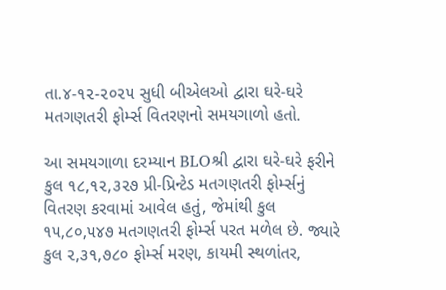તા.૪-૧૨-૨૦૨૫ સુધી બીએલઓ દ્વારા ઘરે-ઘરે મતગણતરી ફોર્મ્સ વિતરણનો સમયગાળો હતો.

આ સમયગાળા દરમ્યાન BLOશ્રી દ્વારા ઘરે-ઘરે ફરીને કુલ ૧૮,૧૨,૩૨૭ પ્રી-પ્રિન્ટેડ મતગણતરી ફોર્મ્સનું વિતરણ કરવામાં આવેલ હતું, જેમાંથી કુલ ૧૫,૮૦,૫૪૭ મતગણતરી ફોર્મ્સ પરત મળેલ છે. જ્યારે કુલ ૨,૩૧,૭૮૦ ફોર્મ્સ મરણ, કાયમી સ્થળાંતર,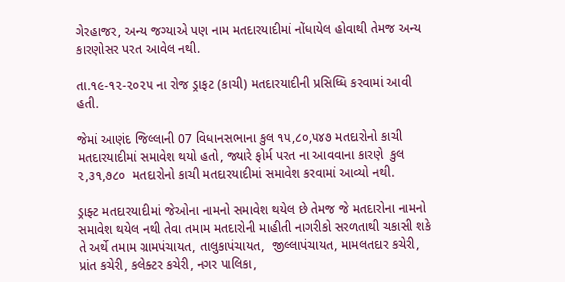ગેરહાજર, અન્ય જગ્યાએ પણ નામ મતદારયાદીમાં નોંધાયેલ હોવાથી તેમજ અન્ય કારણોસર પરત આવેલ નથી.

તા.૧૯-૧૨-૨૦૨૫ ના રોજ ડ્રાફટ (કાચી) મતદારયાદીની પ્રસિધ્ધિ કરવામાં આવી હતી.

જેમાં આણંદ જિલ્લાની 07 વિધાનસભાના કુલ ૧૫,૮૦,૫૪૭ મતદારોનો કાચી મતદારયાદીમાં સમાવેશ થયો હતો, જ્યારે ફોર્મ પરત ના આવવાના કારણે  કુલ ૨,૩૧,૭૮૦  મતદારોનો કાચી મતદારયાદીમાં સમાવેશ કરવામાં આવ્યો નથી.

ડ્રાફ્ટ મતદારયાદીમાં જેઓના નામનો સમાવેશ થયેલ છે તેમજ જે મતદારોના નામનો સમાવેશ થયેલ નથી તેવા તમામ મતદારોની માહીતી નાગરીકો સરળતાથી ચકાસી શકે તે અર્થે તમામ ગ્રામપંચાયત, તાલુકાપંચાયત,  જીલ્લાપંચાયત, મામલતદાર કચેરી, પ્રાંત કચેરી, કલેક્ટર કચેરી, નગર પાલિકા,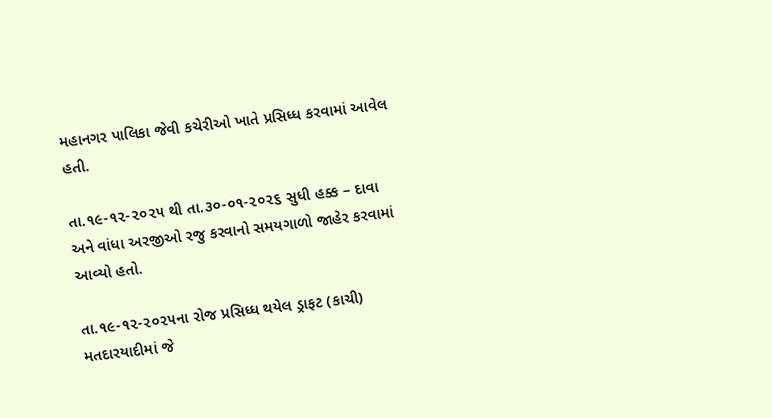મહાનગર પાલિકા જેવી કચેરીઓ ખાતે પ્રસિધ્ધ કરવામાં આવેલ હતી.

તા.૧૯-૧૨-૨૦૨૫ થી તા.૩૦-૦૧-૨૦૨૬ સુધી હક્ક – દાવા અને વાંધા અરજીઓ રજુ કરવાનો સમયગાળો જાહેર કરવામાં આવ્યો હતો.

તા.૧૯-૧૨-૨૦૨૫ના રોજ પ્રસિધ્ધ થયેલ ડ્રાફટ (કાચી) મતદારયાદીમાં જે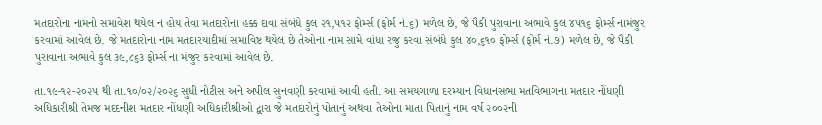મતદારોના નામનો સમાવેશ થયેલ ન હોય તેવા મતદારોના હક્ક દાવા સંબંધે કુલ ૨૧,૫૧૨ ફોર્મ્સ (ફોર્મ નં.૬) મળેલ છે, જે પૈકી પુરાવાના અભાવે કુલ ૪૫૧૬ ફોર્મ્સ નામંજુર કરવામાં આવેલ છે. જે મતદારોના નામ મતદારયાદીમાં સમાવિષ્ટ થયેલ છે તેઓના નામ સામે વાંધા રજુ કરવા સંબંધે કુલ ૪૦,૬૧૦ ફોર્મ્સ (ફોર્મ નં.૭) મળેલ છે, જે પૈકી પુરાવાના અભાવે કુલ ૩૯,૮૬૩ ફોર્મ્સ ના મંજુર કરવામાં આવેલ છે.

તા.૧૯-૧૨-૨૦૨૫ થી તા.૧૦/૦૨/૨૦૨૬ સુધી નોટીસ અને અપીલ સુનવણી કરવામાં આવી હતી. આ સમયગાળા દરમ્યાન વિધાનસભા મતવિભાગના મતદાર નોંધણી અધિકારીશ્રી તેમજ મદદનીશ મતદાર નોંધણી અધિકારીશ્રીઓ દ્વારા જે મતદારોનું પોતાનું અથવા તેઓના માતા પિતાનું નામ વર્ષ ૨૦૦૨ની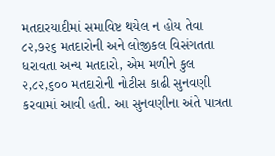મતદારયાદીમાં સમાવિષ્ટ થયેલ ન હોય તેવા ૮૨,૭૨૬ મતદારોની અને લોજીકલ વિસંગતતા ધરાવતા અન્ય મતદારો, એમ મળીને કુલ ૨,૮૨,૬૦૦ મતદારોની નોટીસ કાઢી સુનવણી કરવામાં આવી હતી. આ સુનવણીના અંતે પાત્રતા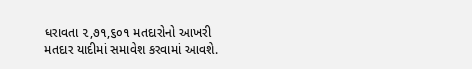ધરાવતા ૨,૭૧,૬૦૧ મતદારોનો આખરી મતદાર યાદીમાં સમાવેશ કરવામાં આવશે.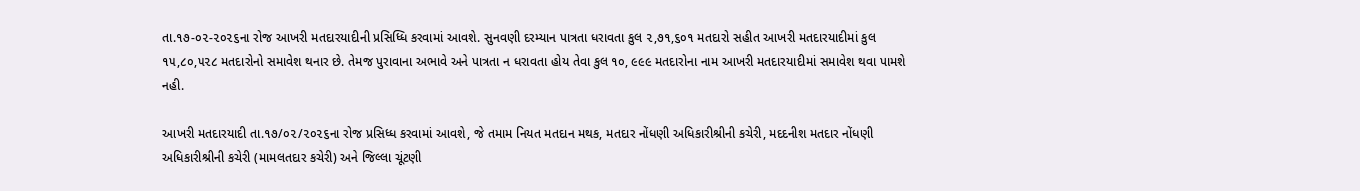તા.૧૭-૦૨-૨૦૨૬ના રોજ આખરી મતદારયાદીની પ્રસિધ્ધિ કરવામાં આવશે. સુનવણી દરમ્યાન પાત્રતા ધરાવતા કુલ ૨,૭૧,૬૦૧ મતદારો સહીત આખરી મતદારયાદીમાં કુલ ૧૫,૮૦,૫૨૮ મતદારોનો સમાવેશ થનાર છે. તેમજ પુરાવાના અભાવે અને પાત્રતા ન ધરાવતા હોય તેવા કુલ ૧૦, ૯૯૯ મતદારોના નામ આખરી મતદારયાદીમાં સમાવેશ થવા પામશે નહી.

આખરી મતદારયાદી તા.૧૭/૦૨/૨૦૨૬ના રોજ પ્રસિધ્ધ કરવામાં આવશે, જે તમામ નિયત મતદાન મથક, મતદાર નોંધણી અધિકારીશ્રીની કચેરી, મદદનીશ મતદાર નોંધણી અધિકારીશ્રીની કચેરી (મામલતદાર કચેરી) અને જિલ્લા ચૂંટણી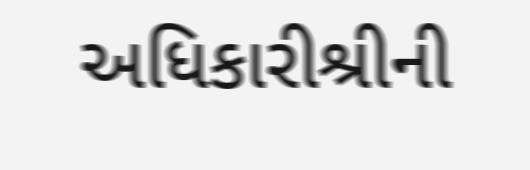અધિકારીશ્રીની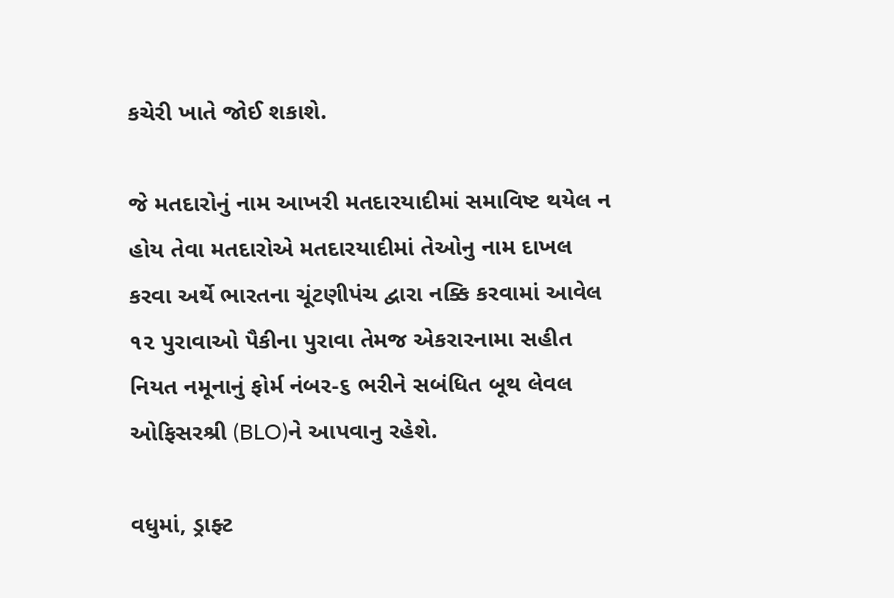કચેરી ખાતે જોઈ શકાશે.

જે મતદારોનું નામ આખરી મતદારયાદીમાં સમાવિષ્ટ થયેલ ન હોય તેવા મતદારોએ મતદારયાદીમાં તેઓનુ નામ દાખલ કરવા અર્થે ભારતના ચૂંટણીપંચ દ્વારા નક્કિ કરવામાં આવેલ ૧૨ પુરાવાઓ પૈકીના પુરાવા તેમજ એકરારનામા સહીત નિયત નમૂનાનું ફોર્મ નંબર-૬ ભરીને સબંધિત બૂથ લેવલ ઓફિસરશ્રી (BLO)ને આપવાનુ રહેશે.

વધુમાં, ડ્રાફ્ટ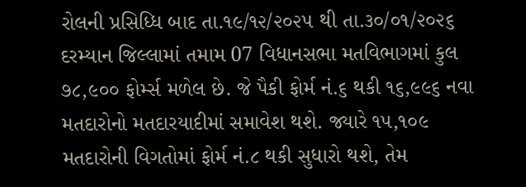રોલની પ્રસિધ્ધિ બાદ તા.૧૯/૧૨/૨૦૨૫ થી તા.૩૦/૦૧/૨૦૨૬ દરમ્યાન જિલ્લામાં તમામ 07 વિધાનસભા મતવિભાગમાં કુલ ૭૮,૯૦૦ ફોર્મ્સ મળેલ છે. જે પૈકી ફોર્મ નં.૬ થકી ૧૬,૯૯૬ નવા મતદારોનો મતદારયાદીમાં સમાવેશ થશે. જ્યારે ૧૫,૧૦૯ મતદારોની વિગતોમાં ફોર્મ નં.૮ થકી સુધારો થશે, તેમ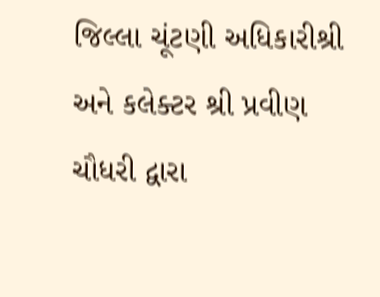જિલ્લા ચૂંટણી અધિકારીશ્રી અને કલેક્ટર શ્રી પ્રવીણ ચૌધરી દ્વારા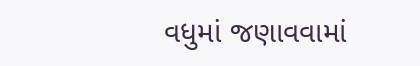વધુમાં જણાવવામાં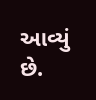આવ્યું છે.